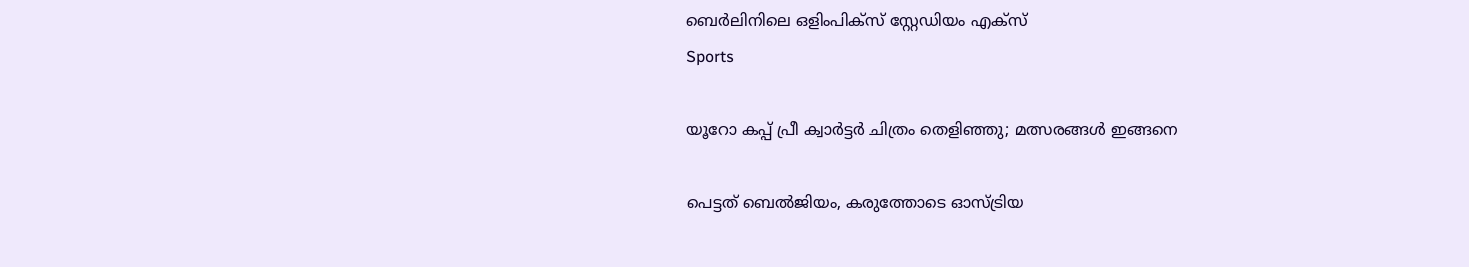ബെര്‍ലിനിലെ ഒളിംപിക്സ് സ്റ്റേഡിയം എക്സ്
Sports

യൂറോ കപ്പ് പ്രീ ക്വാര്‍ട്ടര്‍ ചിത്രം തെളിഞ്ഞു; മത്സരങ്ങള്‍ ഇങ്ങനെ

പെട്ടത് ബെല്‍ജിയം, കരുത്തോടെ ഓസ്ട്രിയ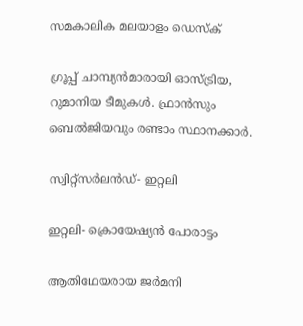സമകാലിക മലയാളം ഡെസ്ക്

ഗ്രൂപ്പ് ചാമ്പ്യന്‍മാരായി ഓസ്ട്രിയ, റുമാനിയ ടീമുകള്‍. ഫ്രാന്‍സും ബെല്‍ജിയവും രണ്ടാം സ്ഥാനക്കാര്‍.

സ്വിറ്റ്‌സര്‍ലന്‍ഡ്- ഇറ്റലി

ഇറ്റലി- ക്രൊയേഷ്യന്‍ പോരാട്ടം

ആതിഥേയരായ ജര്‍മനി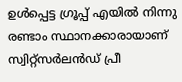ഉള്‍പ്പെട്ട ഗ്രൂപ്പ് എയില്‍ നിന്നു രണ്ടാം സ്ഥാനക്കാരായാണ് സ്വിറ്റ്‌സര്‍ലന്‍ഡ് പ്രീ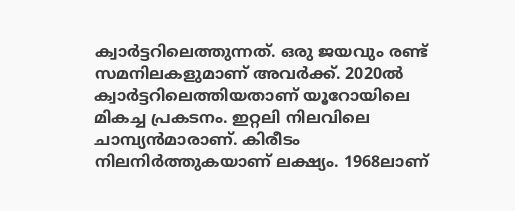ക്വാര്‍ട്ടറിലെത്തുന്നത്. ഒരു ജയവും രണ്ട് സമനിലകളുമാണ് അവര്‍ക്ക്. 2020ല്‍ ക്വാര്‍ട്ടറിലെത്തിയതാണ് യൂറോയിലെ മികച്ച പ്രകടനം. ഇറ്റലി നിലവിലെ ചാമ്പ്യന്‍മാരാണ്. കിരീടം നിലനിര്‍ത്തുകയാണ് ലക്ഷ്യം. 1968ലാണ്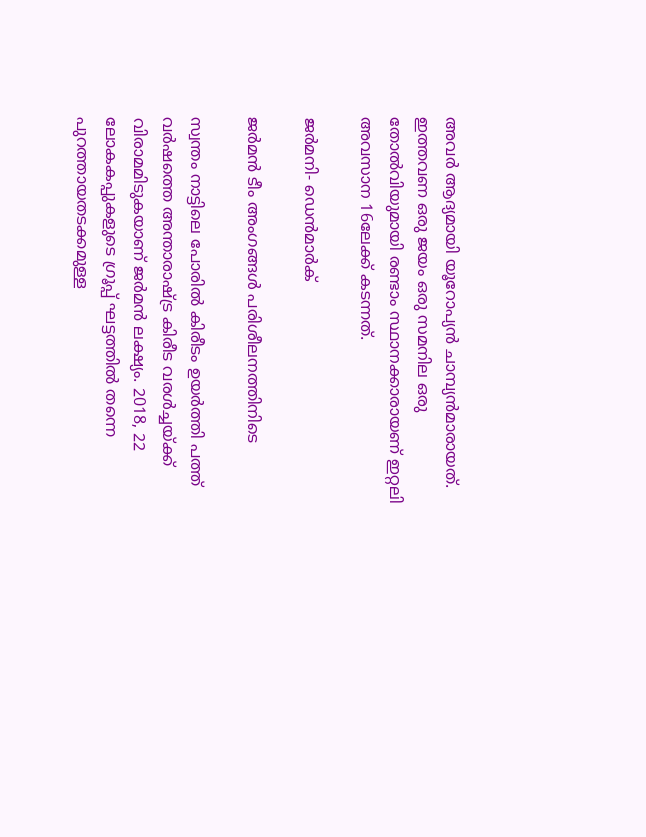അവര്‍ ആദ്യമായി യൂറോപ്യന്‍ ചാമ്പ്യന്‍മാരായത്. ഇത്തവണ ഒരു ജയം ഒരു സമനില ഒരു തോല്‍വിയുമായി രണ്ടാം സ്ഥാനക്കാരായണ് ഇറ്റലി അവസാന 16ലേക്ക് കടന്നത്.

ജര്‍മനി- ഡെന്‍മാര്‍ക്

ജര്‍മന്‍ ടീം അംഗങ്ങള്‍ പരിശീലനത്തിനിടെ

സ്വന്തം നാട്ടിലെ പോരില്‍ കിരീടം ഉയര്‍ത്തി പത്ത് വര്‍ഷത്തെ അന്താരാഷ്ട്ര കിരീട വരള്‍ച്ചയ്ക്ക് വിരാമമിടുകയാണ് ജര്‍മന്‍ ലക്ഷ്യം. 2018, 22 ലോകകപ്പുകളുടെ ഗ്രൂപ്പ് ഘട്ടത്തില്‍ തന്നെ പുറത്തായതടക്കമുള്ള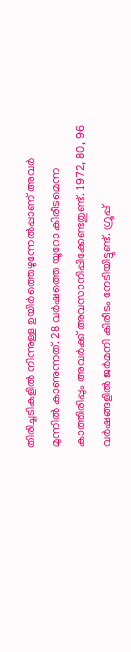തിരിച്ചടികളില്‍ നിന്നുള്ള ഉയിര്‍ത്തെഴുന്നേല്‍പ്പാണ് അവര്‍ മുന്നില്‍ കാണുന്നത്. 28 വര്‍ഷത്തെ യൂറോ കിരീടമെന്ന കാത്തിരിപ്പും അവര്‍ക്ക് അവസാനിപ്പിക്കേണ്ടതുണ്ട്. 1972, 80, 96 വര്‍ഷങ്ങളില്‍ ജര്‍മനി കിരീടം നേടിയിട്ടുണ്ട്. ഗ്രൂപ്പ്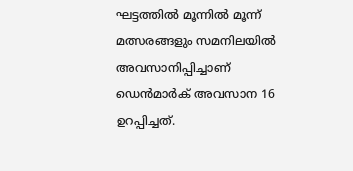ഘട്ടത്തില്‍ മൂന്നില്‍ മൂന്ന് മത്സരങ്ങളും സമനിലയില്‍ അവസാനിപ്പിച്ചാണ് ഡെന്‍മാര്‍ക് അവസാന 16 ഉറപ്പിച്ചത്.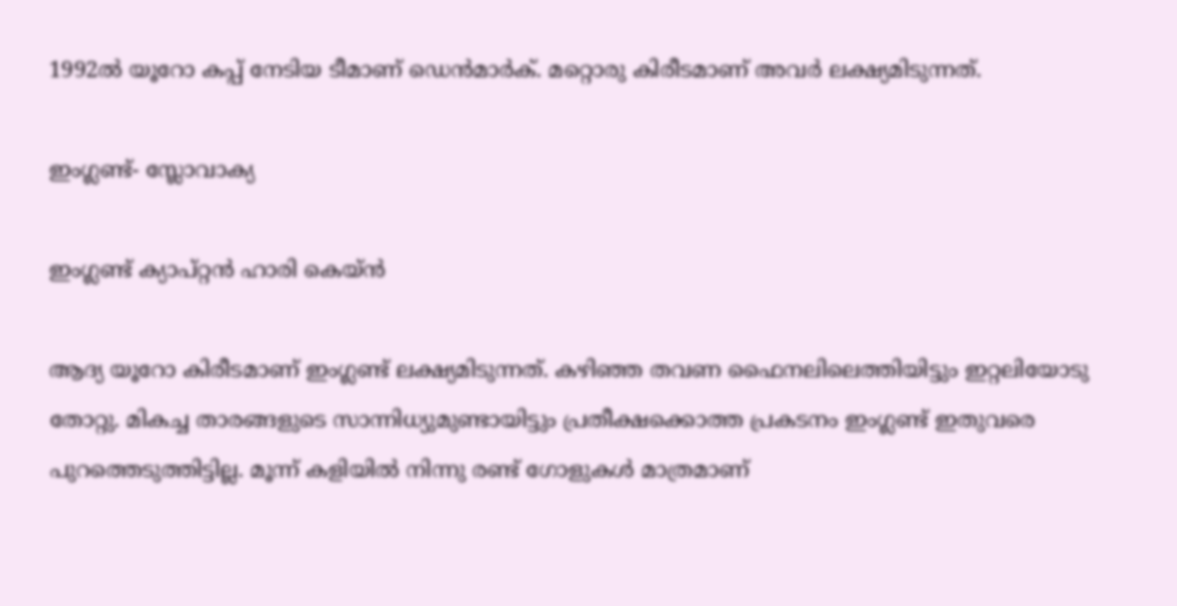1992ല്‍ യൂറോ കപ്പ് നേടിയ ടീമാണ് ഡെന്‍മാര്‍ക്. മറ്റൊരു കിരീടമാണ് അവര്‍ ലക്ഷ്യമിടുന്നത്.

ഇംഗ്ലണ്ട്- സ്ലോവാക്യ

ഇംഗ്ലണ്ട് ക്യാപ്റ്റന്‍ ഹാരി കെയ്ന്‍

ആദ്യ യൂറോ കിരീടമാണ് ഇംഗ്ലണ്ട് ലക്ഷ്യമിടുന്നത്. കഴിഞ്ഞ തവണ ഫൈനലിലെത്തിയിട്ടും ഇറ്റലിയോടു തോറ്റു. മികച്ച താരങ്ങളുടെ സാന്നിധ്യുമുണ്ടായിട്ടും പ്രതീക്ഷക്കൊത്ത പ്രകടനം ഇംഗ്ലണ്ട് ഇതുവരെ പുറത്തെടുത്തിട്ടില്ല. മൂന്ന് കളിയില്‍ നിന്നു രണ്ട് ഗോളുകള്‍ മാത്രമാണ്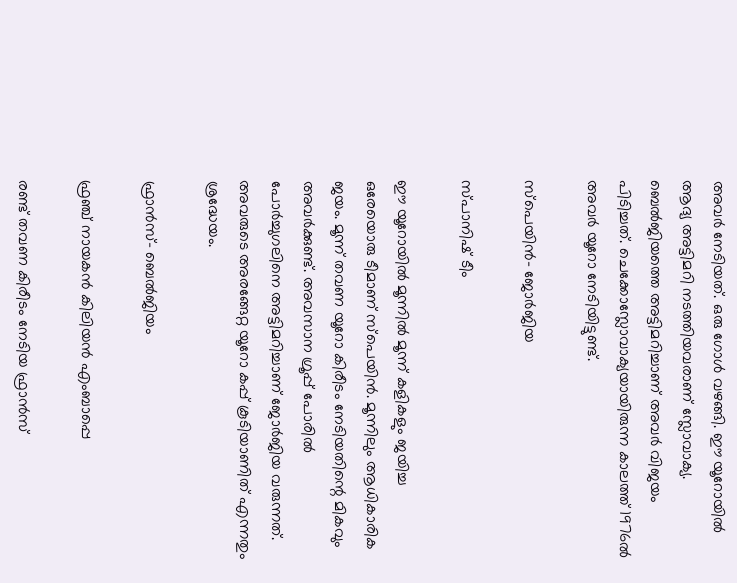അവര്‍ നേടിയത്. ഒരു ഗോള്‍ വഴങ്ങി. ഈ യൂറോയില്‍ ആദ്യ അട്ടിമറി നടത്തിയവരാണ് സ്ലോവാക്യ. ബെല്‍ജിയത്തെ അട്ടിമറിച്ചാണ് അവര്‍ വിജയം പിടിച്ചത്. ചെക്കോസ്ലോവാക്യയായിരുന്ന കാലത്ത് 1976ല്‍ അവര്‍ യൂറോ നേടിയിട്ടുണ്ട്.

സ്‌പെയിന്‍- ജോര്‍ജിയ

സ്പാനിഷ് ടീം

ഈ യൂറോയില്‍ മൂന്നില്‍ മൂന്ന് കളികളും ജയിച്ച ഒരേയൊരു ടീമാണ് സ്‌പെയിന്‍. മൂന്നിലും ആധികാരിക ജയം. മൂന്ന് തവണ യൂറോ കിരീടം നേടിയതിന്റെ മികവും അവര്‍ക്കുണ്ട്. അവസാന ഗ്രൂപ്പ് പോരില്‍ പോര്‍ച്ചുഗലിനെ അട്ടിമറിച്ചാണ് ജോര്‍ജിയ വരുന്നത്. അവരുടെ അരങ്ങേറ്റ യൂറോ കപ്പ് കൂടിയാണിത് എന്നതും ശ്രദ്ധേയം.

ഫ്രാന്‍സ്- ബെല്‍ജിയം

ഫ്രഞ്ച് നായകന്‍ കിലിയന്‍ എംബാപ്പെ

രണ്ട് തവണ കിരീടം നേടിയ ഫ്രാന്‍സ്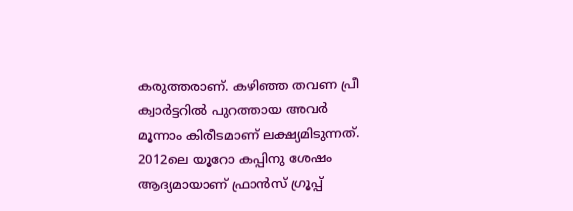കരുത്തരാണ്. കഴിഞ്ഞ തവണ പ്രീ ക്വാര്‍ട്ടറില്‍ പുറത്തായ അവര്‍ മൂന്നാം കിരീടമാണ് ലക്ഷ്യമിടുന്നത്. 2012ലെ യൂറോ കപ്പിനു ശേഷം ആദ്യമായാണ് ഫ്രാന്‍സ് ഗ്രൂപ്പ്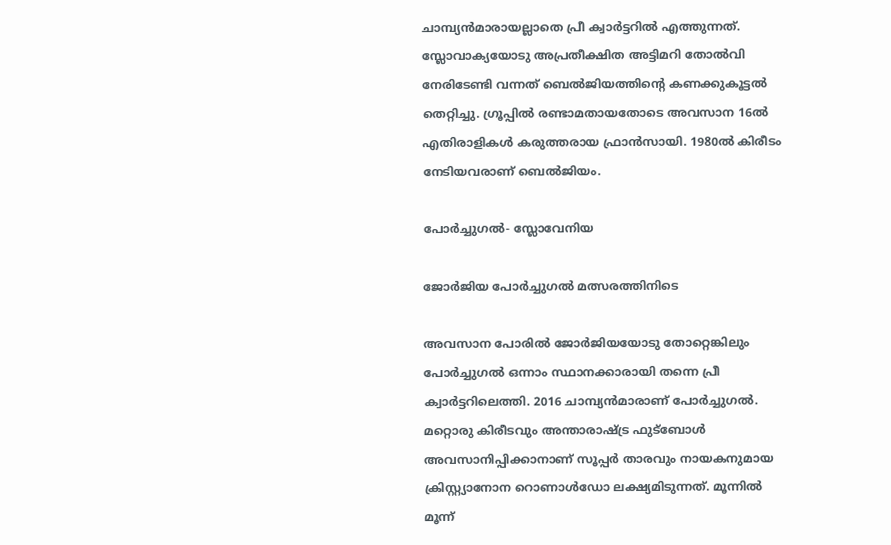ചാമ്പ്യന്‍മാരായല്ലാതെ പ്രീ ക്വാര്‍ട്ടറില്‍ എത്തുന്നത്. സ്ലോവാക്യയോടു അപ്രതീക്ഷിത അട്ടിമറി തോല്‍വി നേരിടേണ്ടി വന്നത് ബെല്‍ജിയത്തിന്റെ കണക്കുകൂട്ടല്‍ തെറ്റിച്ചു. ഗ്രൂപ്പില്‍ രണ്ടാമതായതോടെ അവസാന 16ല്‍ എതിരാളികള്‍ കരുത്തരായ ഫ്രാന്‍സായി. 1980ല്‍ കിരീടം നേടിയവരാണ് ബെല്‍ജിയം.

പോര്‍ച്ചുഗല്‍- സ്ലോവേനിയ

ജോര്‍ജിയ പോര്‍ച്ചുഗല്‍ മത്സരത്തിനിടെ

അവസാന പോരില്‍ ജോര്‍ജിയയോടു തോറ്റെങ്കിലും പോര്‍ച്ചുഗല്‍ ഒന്നാം സ്ഥാനക്കാരായി തന്നെ പ്രീ ക്വാര്‍ട്ടറിലെത്തി. 2016 ചാമ്പ്യന്‍മാരാണ് പോര്‍ച്ചുഗല്‍. മറ്റൊരു കിരീടവും അന്താരാഷ്ട്ര ഫുട്‌ബോള്‍ അവസാനിപ്പിക്കാനാണ് സൂപ്പര്‍ താരവും നായകനുമായ ക്രിസ്റ്റ്യാനോന റൊണാള്‍ഡോ ലക്ഷ്യമിടുന്നത്. മൂന്നില്‍ മൂന്ന്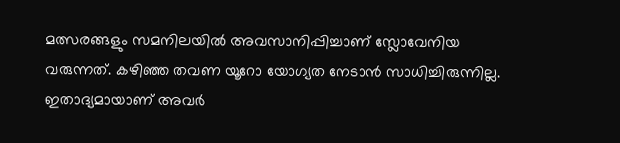മത്സരങ്ങളും സമനിലയില്‍ അവസാനിപ്പിച്ചാണ് സ്ലോവേനിയ വരുന്നത്. കഴിഞ്ഞ തവണ യൂറോ യോഗ്യത നേടാന്‍ സാധിച്ചിരുന്നില്ല. ഇതാദ്യമായാണ് അവര്‍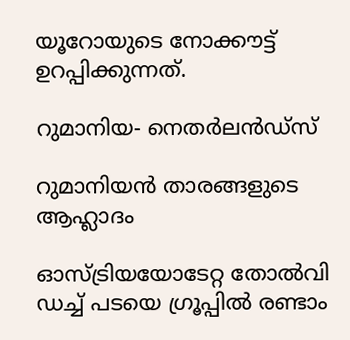യൂറോയുടെ നോക്കൗട്ട് ഉറപ്പിക്കുന്നത്.

റുമാനിയ- നെതര്‍ലന്‍ഡ്‌സ്

റുമാനിയന്‍ താരങ്ങളുടെ ആഹ്ലാദം

ഓസ്ട്രിയയോടേറ്റ തോല്‍വി ഡച്ച് പടയെ ഗ്രൂപ്പില്‍ രണ്ടാം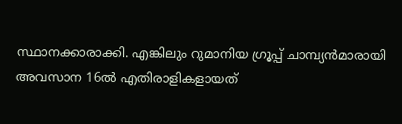സ്ഥാനക്കാരാക്കി. എങ്കിലും റുമാനിയ ഗ്രൂപ്പ് ചാമ്പ്യന്‍മാരായി അവസാന 16ല്‍ എതിരാളികളായത്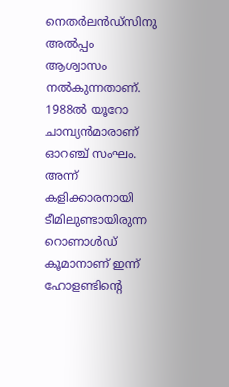നെതര്‍ലന്‍ഡ്‌സിനു അല്‍പ്പം ആശ്വാസം നല്‍കുന്നതാണ്. 1988ല്‍ യൂറോ ചാമ്പ്യന്‍മാരാണ് ഓറഞ്ച് സംഘം. അന്ന് കളിക്കാരനായി ടീമിലുണ്ടായിരുന്ന റൊണാള്‍ഡ് കൂമാനാണ് ഇന്ന് ഹോളണ്ടിന്റെ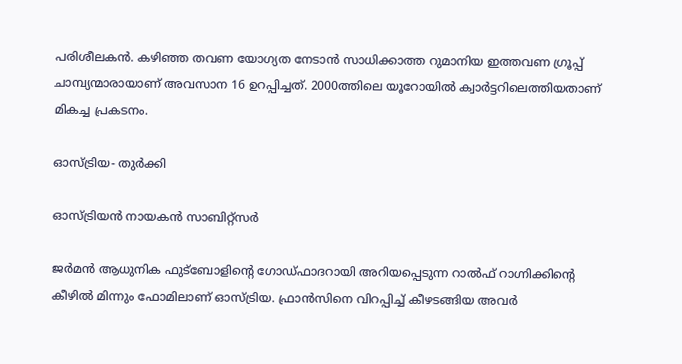പരിശീലകന്‍. കഴിഞ്ഞ തവണ യോഗ്യത നേടാന്‍ സാധിക്കാത്ത റുമാനിയ ഇത്തവണ ഗ്രൂപ്പ് ചാമ്പ്യന്മാരായാണ് അവസാന 16 ഉറപ്പിച്ചത്. 2000ത്തിലെ യൂറോയില്‍ ക്വാര്‍ട്ടറിലെത്തിയതാണ് മികച്ച പ്രകടനം.

ഓസ്ട്രിയ- തുര്‍ക്കി

ഓസ്ട്രിയന്‍ നായകന്‍ സാബിറ്റ്സര്‍

ജര്‍മന്‍ ആധുനിക ഫുട്‌ബോളിന്റെ ഗോഡ്ഫാദറായി അറിയപ്പെടുന്ന റാല്‍ഫ് റാഗ്നിക്കിന്റെ കീഴില്‍ മിന്നും ഫോമിലാണ് ഓസ്ട്രിയ. ഫ്രാന്‍സിനെ വിറപ്പിച്ച് കീഴടങ്ങിയ അവര്‍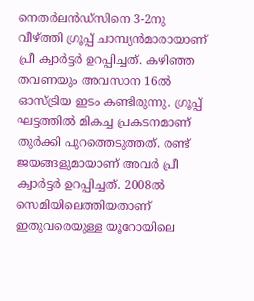നെതര്‍ലന്‍ഡ്‌സിനെ 3-2നു വീഴ്ത്തി ഗ്രൂപ്പ് ചാമ്പ്യന്‍മാരായാണ് പ്രീ ക്വാര്‍ട്ടര്‍ ഉറപ്പിച്ചത്. കഴിഞ്ഞ തവണയും അവസാന 16ല്‍ ഓസ്ട്രിയ ഇടം കണ്ടിരുന്നു. ഗ്രൂപ്പ് ഘട്ടത്തില്‍ മികച്ച പ്രകടനമാണ് തുര്‍ക്കി പുറത്തെടുത്തത്. രണ്ട് ജയങ്ങളുമായാണ് അവര്‍ പ്രീ ക്വാര്‍ട്ടര്‍ ഉറപ്പിച്ചത്. 2008ല്‍ സെമിയിലെത്തിയതാണ് ഇതുവരെയുള്ള യൂറോയിലെ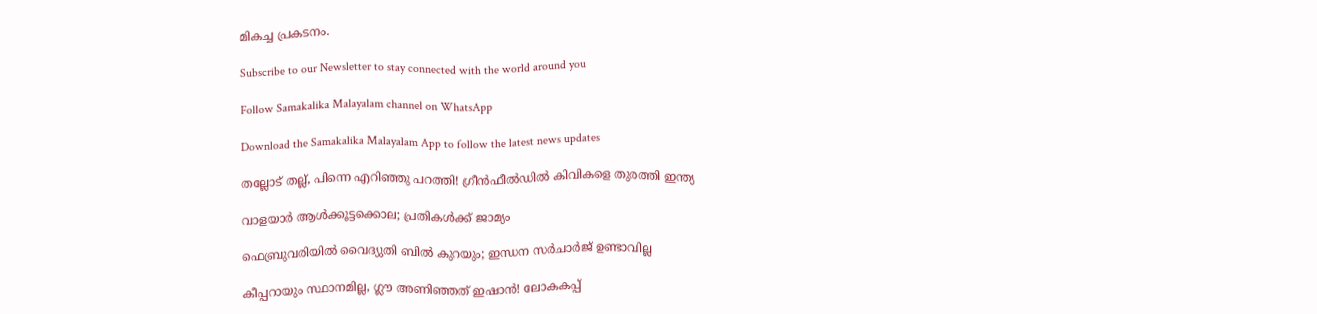മികച്ച പ്രകടനം.

Subscribe to our Newsletter to stay connected with the world around you

Follow Samakalika Malayalam channel on WhatsApp

Download the Samakalika Malayalam App to follow the latest news updates

തല്ലോട് തല്ല്, പിന്നെ എറിഞ്ഞു പറത്തി! ഗ്രീന്‍ഫീല്‍ഡില്‍ കിവികളെ തുരത്തി ഇന്ത്യ

വാളയാര്‍ ആള്‍ക്കൂട്ടക്കൊല; പ്രതികള്‍ക്ക് ജാമ്യം

ഫെബ്രുവരിയില്‍ വൈദ്യുതി ബില്‍ കുറയും; ഇന്ധന സര്‍ചാര്‍ജ് ഉണ്ടാവില്ല

കീപ്പറായും സ്ഥാനമില്ല, ഗ്ലൗ അണിഞ്ഞത് ഇഷാൻ! ലോകകപ്പ്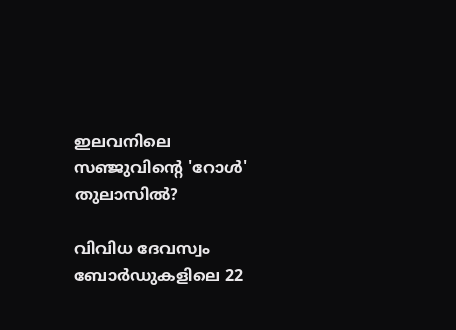ഇലവനിലെ സഞ്ജുവിന്റെ 'റോൾ' തുലാസിൽ?

വിവിധ ദേവസ്വം ബോർഡുകളിലെ 22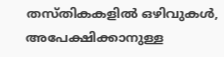തസ്തികകളിൽ ഒഴിവുകൾ, അപേക്ഷിക്കാനുള്ള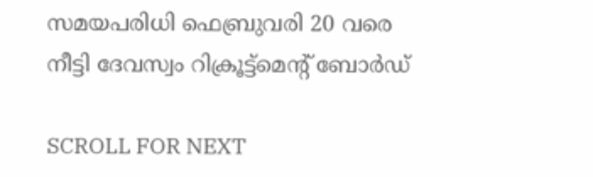സമയപരിധി ഫെബ്രുവരി 20 വരെ നീട്ടി ദേവസ്വം റിക്രൂട്ട്മെന്റ് ബോർഡ്

SCROLL FOR NEXT